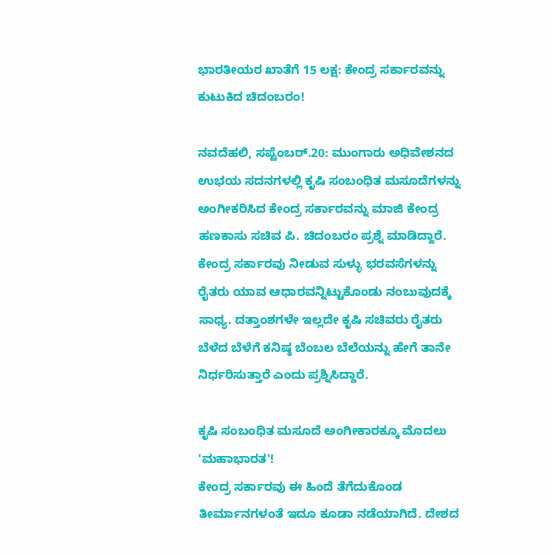ಭಾರತೀಯರ ಖಾತೆಗೆ 15 ಲಕ್ಷ: ಕೇಂದ್ರ ಸರ್ಕಾರವನ್ನು ಕುಟುಕಿದ ಚಿದಂಬರಂ!

ನವದೆಹಲಿ, ಸಪ್ಟೆಂಬರ್.20: ಮುಂಗಾರು ಅಧಿವೇಶನದ ಉಭಯ ಸದನಗಳಲ್ಲಿ ಕೃಷಿ ಸಂಬಂಧಿತ ಮಸೂದೆಗಳನ್ನು ಅಂಗೀಕರಿಸಿದ ಕೇಂದ್ರ ಸರ್ಕಾರವನ್ನು ಮಾಜಿ ಕೇಂದ್ರ ಹಣಕಾಸು ಸಚಿವ ಪಿ. ಚಿದಂಬರಂ ಪ್ರಶ್ನೆ ಮಾಡಿದ್ದಾರೆ.
ಕೇಂದ್ರ ಸರ್ಕಾರವು ನೀಡುವ ಸುಳ್ಳು ಭರವಸೆಗಳನ್ನು ರೈತರು ಯಾವ ಆಧಾರವನ್ನಿಟ್ಟುಕೊಂಡು ನಂಬುವುದಕ್ಕೆ ಸಾಧ್ಯ. ದತ್ತಾಂಶಗಳೇ ಇಲ್ಲದೇ ಕೃಷಿ ಸಚಿವರು ರೈತರು ಬೆಳೆದ ಬೆಳೆಗೆ ಕನಿಷ್ಠ ಬೆಂಬಲ ಬೆಲೆಯನ್ನು ಹೇಗೆ ತಾನೇ ನಿರ್ಧರಿಸುತ್ತಾರೆ ಎಂದು ಪ್ರಶ್ನಿಸಿದ್ದಾರೆ.

ಕೃಷಿ ಸಂಬಂಧಿತ ಮಸೂದೆ ಅಂಗೀಕಾರಕ್ಕೂ ಮೊದಲು 'ಮಹಾಭಾರತ'!
ಕೇಂದ್ರ ಸರ್ಕಾರವು ಈ ಹಿಂದೆ ತೆಗೆದುಕೊಂಡ ತೀರ್ಮಾನಗಳಂತೆ ಇದೂ ಕೂಡಾ ನಡೆಯಾಗಿದೆ. ದೇಶದ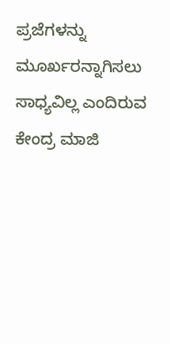ಪ್ರಜೆಗಳನ್ನು ಮೂರ್ಖರನ್ನಾಗಿಸಲು ಸಾಧ್ಯವಿಲ್ಲ ಎಂದಿರುವ ಕೇಂದ್ರ ಮಾಜಿ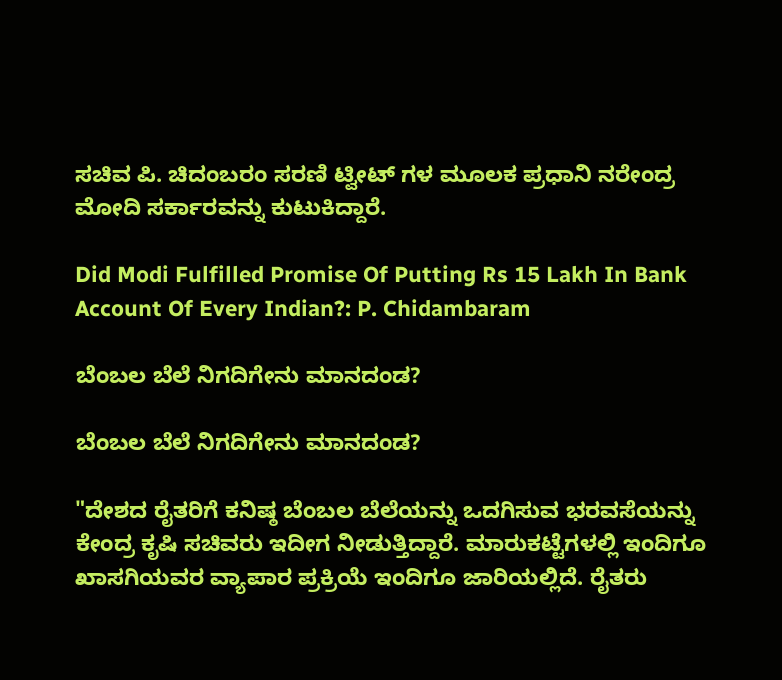ಸಚಿವ ಪಿ. ಚಿದಂಬರಂ ಸರಣಿ ಟ್ವೀಟ್ ಗಳ ಮೂಲಕ ಪ್ರಧಾನಿ ನರೇಂದ್ರ ಮೋದಿ ಸರ್ಕಾರವನ್ನು ಕುಟುಕಿದ್ದಾರೆ.

Did Modi Fulfilled Promise Of Putting Rs 15 Lakh In Bank Account Of Every Indian?: P. Chidambaram

ಬೆಂಬಲ ಬೆಲೆ ನಿಗದಿಗೇನು ಮಾನದಂಡ?

ಬೆಂಬಲ ಬೆಲೆ ನಿಗದಿಗೇನು ಮಾನದಂಡ?

"ದೇಶದ ರೈತರಿಗೆ ಕನಿಷ್ಠ ಬೆಂಬಲ ಬೆಲೆಯನ್ನು ಒದಗಿಸುವ ಭರವಸೆಯನ್ನು ಕೇಂದ್ರ ಕೃಷಿ ಸಚಿವರು ಇದೀಗ ನೀಡುತ್ತಿದ್ದಾರೆ. ಮಾರುಕಟ್ಟೆಗಳಲ್ಲಿ ಇಂದಿಗೂ ಖಾಸಗಿಯವರ ವ್ಯಾಪಾರ ಪ್ರಕ್ರಿಯೆ ಇಂದಿಗೂ ಜಾರಿಯಲ್ಲಿದೆ. ರೈತರು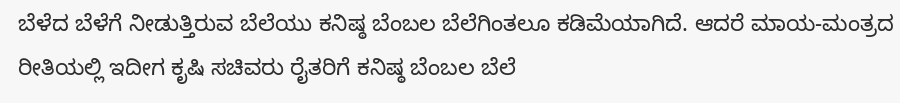ಬೆಳೆದ ಬೆಳೆಗೆ ನೀಡುತ್ತಿರುವ ಬೆಲೆಯು ಕನಿಷ್ಠ ಬೆಂಬಲ ಬೆಲೆಗಿಂತಲೂ ಕಡಿಮೆಯಾಗಿದೆ. ಆದರೆ ಮಾಯ-ಮಂತ್ರದ ರೀತಿಯಲ್ಲಿ ಇದೀಗ ಕೃಷಿ ಸಚಿವರು ರೈತರಿಗೆ ಕನಿಷ್ಠ ಬೆಂಬಲ ಬೆಲೆ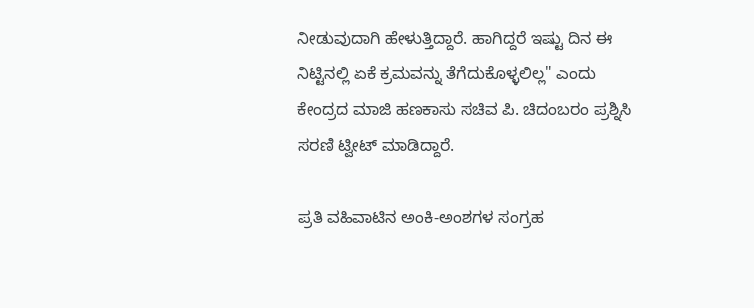ನೀಡುವುದಾಗಿ ಹೇಳುತ್ತಿದ್ದಾರೆ. ಹಾಗಿದ್ದರೆ ಇಷ್ಟು ದಿನ ಈ ನಿಟ್ಟಿನಲ್ಲಿ ಏಕೆ ಕ್ರಮವನ್ನು ತೆಗೆದುಕೊಳ್ಳಲಿಲ್ಲ" ಎಂದು ಕೇಂದ್ರದ ಮಾಜಿ ಹಣಕಾಸು ಸಚಿವ ಪಿ. ಚಿದಂಬರಂ ಪ್ರಶ್ನಿಸಿ ಸರಣಿ ಟ್ವೀಟ್ ಮಾಡಿದ್ದಾರೆ.

ಪ್ರತಿ ವಹಿವಾಟಿನ ಅಂಕಿ-ಅಂಶಗಳ ಸಂಗ್ರಹ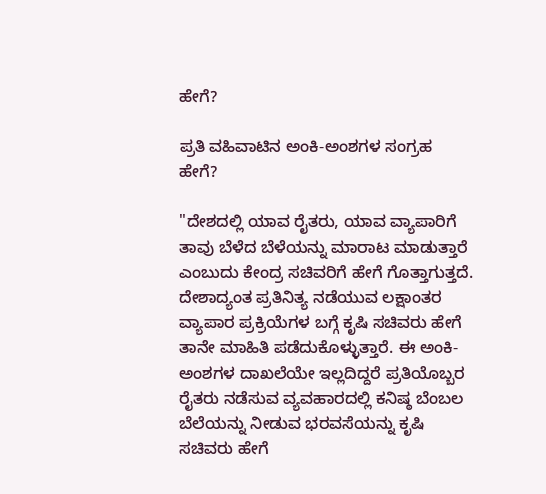ಹೇಗೆ?

ಪ್ರತಿ ವಹಿವಾಟಿನ ಅಂಕಿ-ಅಂಶಗಳ ಸಂಗ್ರಹ ಹೇಗೆ?

"ದೇಶದಲ್ಲಿ ಯಾವ ರೈತರು, ಯಾವ ವ್ಯಾಪಾರಿಗೆ ತಾವು ಬೆಳೆದ ಬೆಳೆಯನ್ನು ಮಾರಾಟ ಮಾಡುತ್ತಾರೆ ಎಂಬುದು ಕೇಂದ್ರ ಸಚಿವರಿಗೆ ಹೇಗೆ ಗೊತ್ತಾಗುತ್ತದೆ. ದೇಶಾದ್ಯಂತ ಪ್ರತಿನಿತ್ಯ ನಡೆಯುವ ಲಕ್ಷಾಂತರ ವ್ಯಾಪಾರ ಪ್ರಕ್ರಿಯೆಗಳ ಬಗ್ಗೆ ಕೃಷಿ ಸಚಿವರು ಹೇಗೆ ತಾನೇ ಮಾಹಿತಿ ಪಡೆದುಕೊಳ್ಳುತ್ತಾರೆ. ಈ ಅಂಕಿ-ಅಂಶಗಳ ದಾಖಲೆಯೇ ಇಲ್ಲದಿದ್ದರೆ ಪ್ರತಿಯೊಬ್ಬರ ರೈತರು ನಡೆಸುವ ವ್ಯವಹಾರದಲ್ಲಿ ಕನಿಷ್ಠ ಬೆಂಬಲ ಬೆಲೆಯನ್ನು ನೀಡುವ ಭರವಸೆಯನ್ನು ಕೃಷಿ ಸಚಿವರು ಹೇಗೆ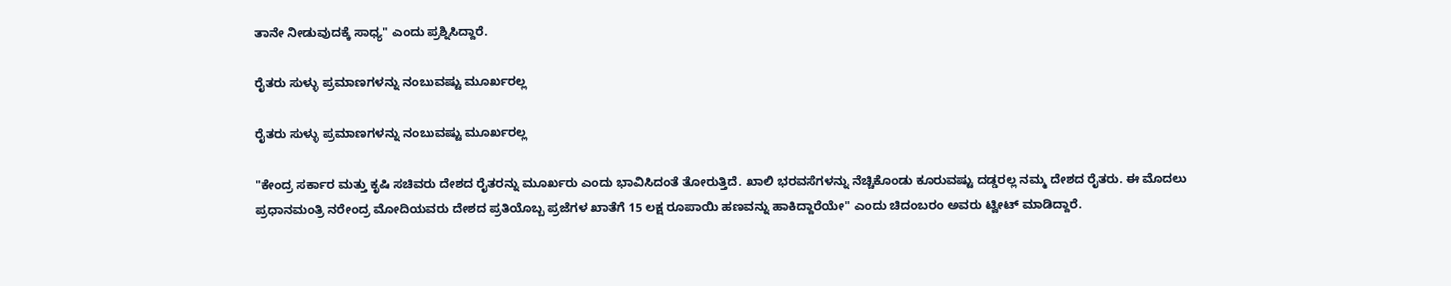ತಾನೇ ನೀಡುವುದಕ್ಕೆ ಸಾಧ್ಯ" ಎಂದು ಪ್ರಶ್ನಿಸಿದ್ದಾರೆ.

ರೈತರು ಸುಳ್ಳು ಪ್ರಮಾಣಗಳನ್ನು ನಂಬುವಷ್ಟು ಮೂರ್ಖರಲ್ಲ

ರೈತರು ಸುಳ್ಳು ಪ್ರಮಾಣಗಳನ್ನು ನಂಬುವಷ್ಟು ಮೂರ್ಖರಲ್ಲ

"ಕೇಂದ್ರ ಸರ್ಕಾರ ಮತ್ತು ಕೃಷಿ ಸಚಿವರು ದೇಶದ ರೈತರನ್ನು ಮೂರ್ಖರು ಎಂದು ಭಾವಿಸಿದಂತೆ ತೋರುತ್ತಿದೆ. ಖಾಲಿ ಭರವಸೆಗಳನ್ನು ನೆಚ್ಚಿಕೊಂಡು ಕೂರುವಷ್ಟು ದಡ್ಡರಲ್ಲ ನಮ್ಮ ದೇಶದ ರೈತರು. ಈ ಮೊದಲು ಪ್ರಧಾನಮಂತ್ರಿ ನರೇಂದ್ರ ಮೋದಿಯವರು ದೇಶದ ಪ್ರತಿಯೊಬ್ಬ ಪ್ರಜೆಗಳ ಖಾತೆಗೆ 15 ಲಕ್ಷ ರೂಪಾಯಿ ಹಣವನ್ನು ಹಾಕಿದ್ದಾರೆಯೇ" ಎಂದು ಚಿದಂಬರಂ ಅವರು ಟ್ವೀಟ್ ಮಾಡಿದ್ದಾರೆ.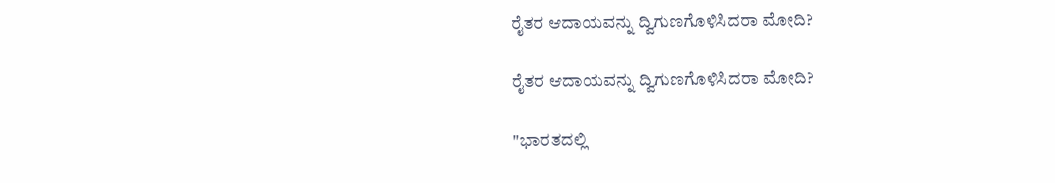ರೈತರ ಆದಾಯವನ್ನು ದ್ವಿಗುಣಗೊಳಿಸಿದರಾ ಮೋದಿ?

ರೈತರ ಆದಾಯವನ್ನು ದ್ವಿಗುಣಗೊಳಿಸಿದರಾ ಮೋದಿ?

"ಭಾರತದಲ್ಲಿ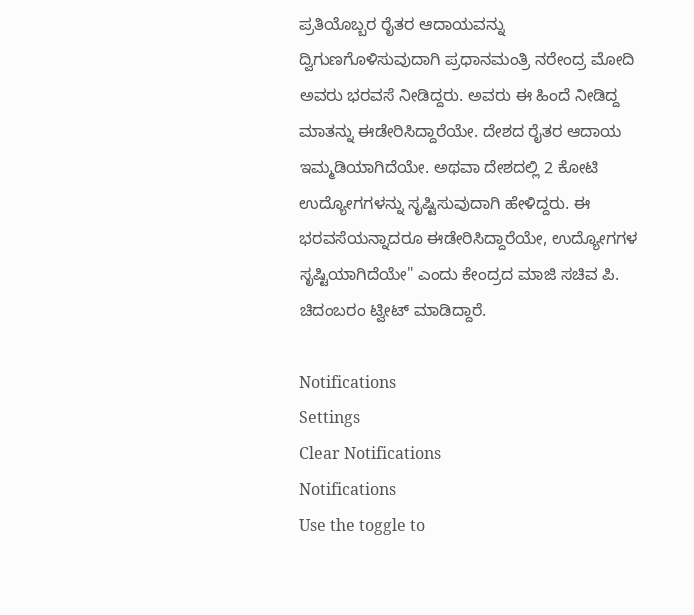ಪ್ರತಿಯೊಬ್ಬರ ರೈತರ ಆದಾಯವನ್ನು ದ್ವಿಗುಣಗೊಳಿಸುವುದಾಗಿ ಪ್ರಧಾನಮಂತ್ರಿ ನರೇಂದ್ರ ಮೋದಿ ಅವರು ಭರವಸೆ ನೀಡಿದ್ದರು. ಅವರು ಈ ಹಿಂದೆ ನೀಡಿದ್ದ ಮಾತನ್ನು ಈಡೇರಿಸಿದ್ದಾರೆಯೇ. ದೇಶದ ರೈತರ ಆದಾಯ ಇಮ್ಮಡಿಯಾಗಿದೆಯೇ. ಅಥವಾ ದೇಶದಲ್ಲಿ 2 ಕೋಟಿ ಉದ್ಯೋಗಗಳನ್ನು ಸೃಷ್ಟಿಸುವುದಾಗಿ ಹೇಳಿದ್ದರು. ಈ ಭರವಸೆಯನ್ನಾದರೂ ಈಡೇರಿಸಿದ್ದಾರೆಯೇ, ಉದ್ಯೋಗಗಳ ಸೃಷ್ಟಿಯಾಗಿದೆಯೇ" ಎಂದು ಕೇಂದ್ರದ ಮಾಜಿ ಸಚಿವ ಪಿ. ಚಿದಂಬರಂ ಟ್ವೀಟ್ ಮಾಡಿದ್ದಾರೆ.

Notifications
Settings
Clear Notifications
Notifications
Use the toggle to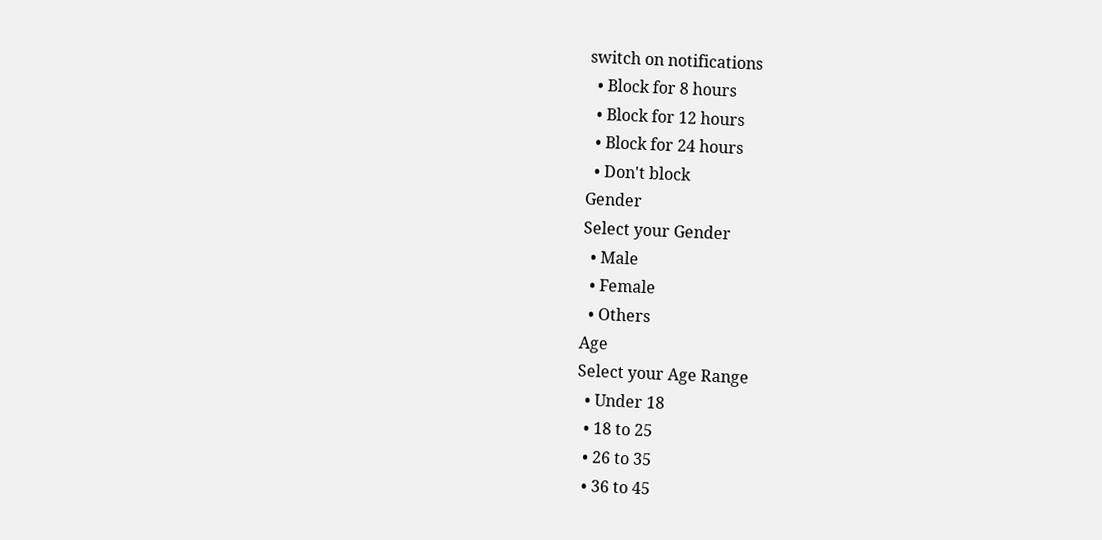switch on notifications
  • Block for 8 hours
  • Block for 12 hours
  • Block for 24 hours
  • Don't block
Gender
Select your Gender
  • Male
  • Female
  • Others
Age
Select your Age Range
  • Under 18
  • 18 to 25
  • 26 to 35
  • 36 to 45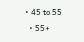• 45 to 55
  • 55+